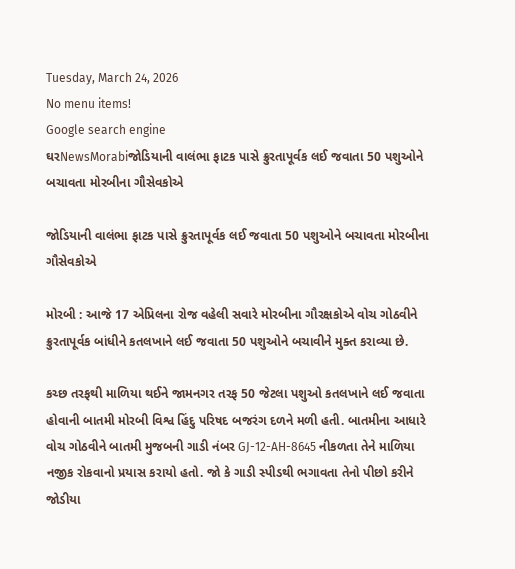Tuesday, March 24, 2026
No menu items!
Google search engine
ઘરNewsMorabiજોડિયાની વાલંભા ફાટક પાસે ક્રુરતાપૂર્વક લઈ જવાતા 50 પશુઓને બચાવતા મોરબીના ગૌસેવકોએ

જોડિયાની વાલંભા ફાટક પાસે ક્રુરતાપૂર્વક લઈ જવાતા 50 પશુઓને બચાવતા મોરબીના ગૌસેવકોએ

મોરબી : આજે 17 એપ્રિલના રોજ વહેલી સવારે મોરબીના ગૌરક્ષકોએ વોચ ગોઠવીને ક્રુરતાપૂર્વક બાંધીને કતલખાને લઈ જવાતા 50 પશુઓને બચાવીને મુક્ત કરાવ્યા છે.

કચ્છ તરફથી માળિયા થઈને જામનગર તરફ 50 જેટલા પશુઓ કતલખાને લઈ જવાતા હોવાની બાતમી મોરબી વિશ્વ હિંદુ પરિષદ બજરંગ દળને મળી હતી. બાતમીના આધારે વોચ ગોઠવીને બાતમી મુજબની ગાડી નંબર GJ-12-AH-8645 નીકળતા તેને માળિયા નજીક રોકવાનો પ્રયાસ કરાયો હતો. જો કે ગાડી સ્પીડથી ભગાવતા તેનો પીછો કરીને જોડીયા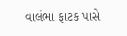વાલંભા ફાટક પાસે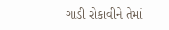ગાડી રોકાવીને તેમાં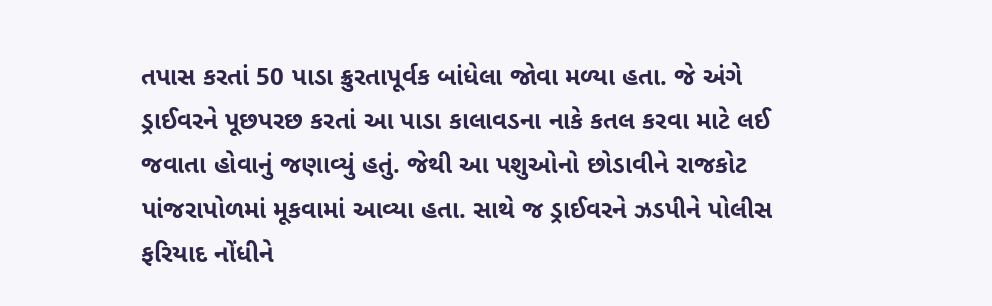તપાસ કરતાં 50 પાડા ક્રુરતાપૂર્વક બાંધેલા જોવા મળ્યા હતા. જે અંગે ડ્રાઈવરને પૂછપરછ કરતાં આ પાડા કાલાવડના નાકે કતલ કરવા માટે લઈ જવાતા હોવાનું જણાવ્યું હતું. જેથી આ પશુઓનો છોડાવીને રાજકોટ પાંજરાપોળમાં મૂકવામાં આવ્યા હતા. સાથે જ ડ્રાઈવરને ઝડપીને પોલીસ ફરિયાદ નોંધીને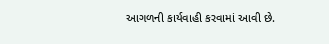આગળની કાર્યવાહી કરવામાં આવી છે.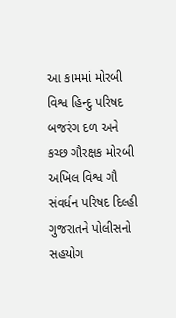આ કામમાં મોરબી વિશ્વ હિન્દુ પરિષદ બજરંગ દળ અને કચ્છ ગૌરક્ષક મોરબી અખિલ વિશ્વ ગૌ સંવર્ધન પરિષદ દિલ્હી ગુજરાતને પોલીસનો સહયોગ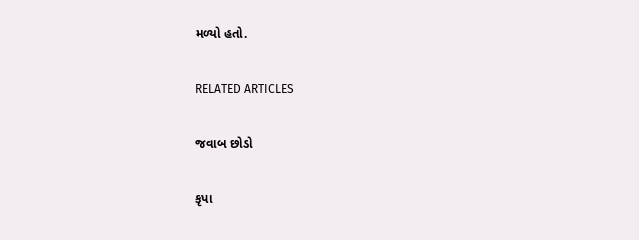મળ્યો હતો.

RELATED ARTICLES

જવાબ છોડો

કૃપા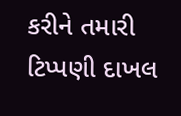કરીને તમારી ટિપ્પણી દાખલ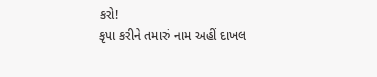કરો!
કૃપા કરીને તમારું નામ અહીં દાખલ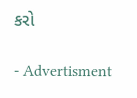કરો

- Advertisment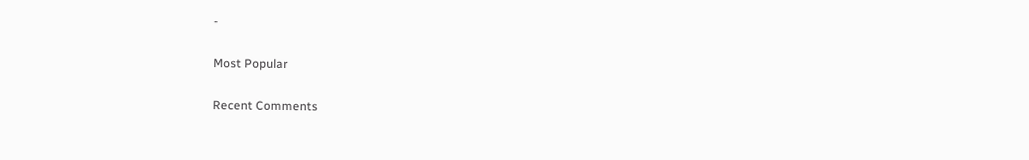-

Most Popular

Recent Comments